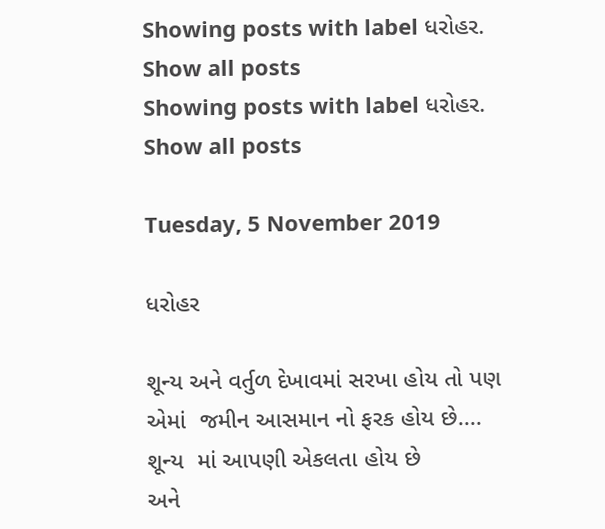Showing posts with label ધરોહર. Show all posts
Showing posts with label ધરોહર. Show all posts

Tuesday, 5 November 2019

ધરોહર

શૂન્ય અને વર્તુળ દેખાવમાં સરખા હોય તો પણ
એમાં  જમીન આસમાન નો ફરક હોય છે....
શૂન્ય  માં આપણી એકલતા હોય છે
અને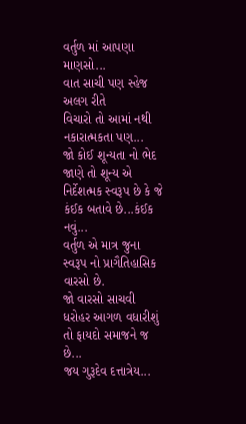વર્તુળ માં આપણા માણસો...
વાત સાચી પણ સ્હેજ અલગ રીતે
વિચારો તો આમાં નથી નકારાત્મકતા પણ...
જો કોઈ શૂન્યતા નો ભેદ જાણે તો શૂન્ય એ નિર્દેશત્મક સ્વરૂપ છે કે જે કંઈક બતાવે છે...કંઈક નવું...
વર્તુળ એ માત્ર જુના સ્વરૂપ નો પ્રાગૈતિહાસિક વારસો છે.
જો વારસો સાચવી ધરોહર આગળ વધારીશું તો ફાયદો સમાજને જ છે...
જય ગુરૂદેવ દત્તાત્રેય...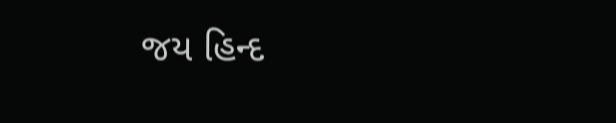જય હિન્દ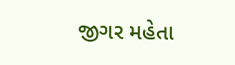જીગર મહેતા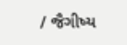/ જૈગીષ્ય